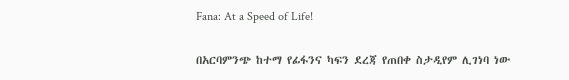Fana: At a Speed of Life!

በአርባምንጭ ከተማ የፊፋንና ካፍን ደረጃ የጠበቀ ስታዲየም ሊገነባ ነው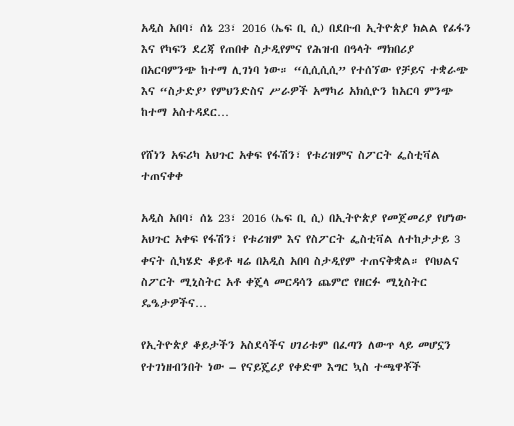አዲስ አበባ፣ ሰኔ 23፣ 2016 (ኤፍ ቢ ሲ) በደቡብ ኢትዮጵያ ክልል የፊፋን እና የካፍን ደረጃ የጠበቀ ስታዲየምና የሕዝብ በዓላት ማክበሪያ በአርባምንጭ ከተማ ሊገነባ ነው። “ሲሲሲሲ” የተሰኘው የቻይና ተቋራጭ እና “ስታድያ’ የምህንድስና ሥራዎች አማካሪ አክሲዮን ከአርባ ምንጭ ከተማ አስተዳደር…

የሸነን አፍሪካ አህጉር አቀፍ የፋሽን፣ የቱሪዝምና ስፖርት ፌስቲቫል ተጠናቀቀ

አዲስ አበባ፣ ሰኔ 23፣ 2016 (ኤፍ ቢ ሲ) በኢትዮጵያ የመጀመሪያ የሆነው አህጉር አቀፍ የፋሽን፣ የቱሪዝም እና የስፖርት ፌስቲቫል ለተከታታይ 3 ቀናት ሲካሄድ ቆይቶ ዛሬ በአዲስ አበባ ስታዲየም ተጠናቅቋል። የባህልና ስፖርት ሚኒስትር አቶ ቀጄላ መርዳሳን ጨምሮ የዘርፉ ሚኒስትር ዴዔታዎችና…

የኢትዮጵያ ቆይታችን አስደሳችና ሀገሪቱም በፈጣን ለውጥ ላይ መሆኗን የተገነዘብንበት ነው – የናይጄሪያ የቀድሞ እግር ኳስ ተጫዋቾች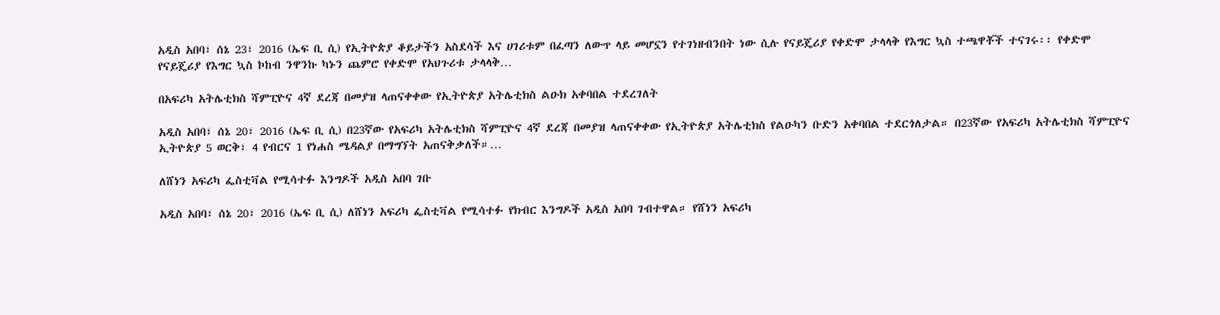አዲስ አበባ፣ ሰኔ 23፣ 2016 (ኤፍ ቢ ሲ) የኢትዮጵያ ቆይታችን አስደሳች እና ሀገሪቱም በፈጣን ለውጥ ላይ መሆኗን የተገነዘብንበት ነው ሲሉ የናይጄሪያ የቀድሞ ታላላቅ የእግር ኳስ ተጫዋቾች ተናገሩ፡፡ የቀድሞ የናይጄሪያ የእግር ኳስ ኮከብ ንዋንኩ ካኑን ጨምሮ የቀድሞ የአህጉሪቱ ታላላቅ…

በአፍሪካ አትሌቲክስ ሻምፒዮና 4ኛ ደረጃ በመያዝ ላጠናቀቀው የኢትዮጵያ አትሌቲክስ ልዑክ አቀባበል ተደረገለት

አዲስ አበባ፣ ሰኔ 20፣ 2016 (ኤፍ ቢ ሲ) በ23ኛው የአፍሪካ አትሌቲክስ ሻምፒዮና 4ኛ ደረጃ በመያዝ ላጠናቀቀው የኢትዮጵያ አትሌቲክስ የልዑካን ቡድን አቀባበል ተደርጎለታል። በ23ኛው የአፍሪካ አትሌቲክስ ሻምፒዮና ኢትዮጵያ 5 ወርቅ፣ 4 የብርና 1 የነሐስ ሜዳልያ በማግኘት አጠናቅቃለች።…

ለሸነን አፍሪካ ፌስቲቫል የሚሳተፉ እንግዶች አዲስ አበባ ገቡ

አዲስ አበባ፣ ሰኔ 20፣ 2016 (ኤፍ ቢ ሲ) ለሸነን አፍሪካ ፌስቲቫል የሚሳተፉ የክብር እንግዶች አዲስ አበባ ገብተዋል። የሸነን አፍሪካ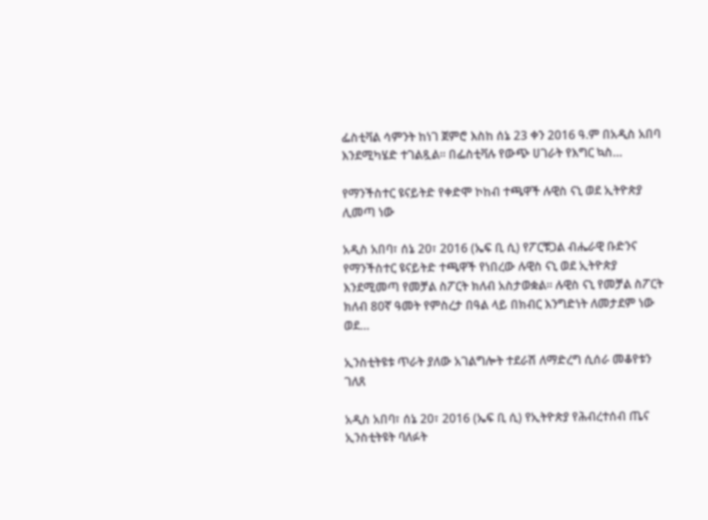ፌስቲቫል ሳምንት ከነገ ጀምሮ እስከ ሰኔ 23 ቀን 2016 ዓ.ም በአዲስ አበባ እንደሚካሄድ ተገልጿል፡፡ በፌስቲቫሉ የውጭ ሀገራት የእግር ኳስ…

የማንችስተር ዩናይትድ የቀድሞ ኮከብ ተጫዋች ሉዊስ ናኒ ወደ ኢትዮጵያ ሊመጣ ነው

አዲስ አበባ፣ ሰኔ 20፣ 2016 (ኤፍ ቢ ሲ) የፖርቹጋል ብሔራዊ ቡድንና የማንችስተር ዩናይትድ ተጫዋች የነበረው ሉዊስ ናኒ ወደ ኢትዮጵያ እንደሚመጣ የመቻል ስፖርት ክለብ አስታወቋል፡፡ ሉዊስ ናኒ የመቻል ስፖርት ክለብ 80ኛ ዓመት የምስረታ በዓል ላይ በክብር እንግድነት ለመታደም ነው ወደ…

ኢንስቲትዩቱ ጥራት ያለው አገልግሎት ተደራሽ ለማድረግ ሲሰራ መቆየቱን ገለጸ

አዲስ አበባ፣ ሰኔ 20፣ 2016 (ኤፍ ቢ ሲ) የኢትዮጵያ የሕብረተሰብ ጤና ኢንስቲትዩት ባለፉት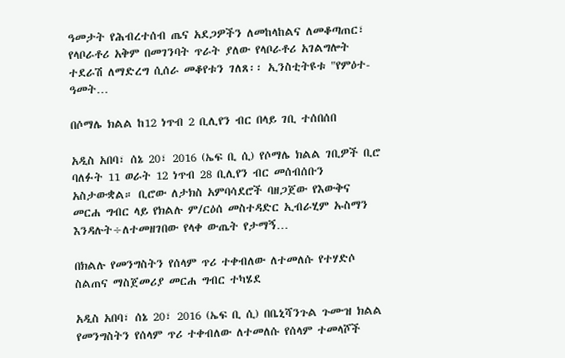ዓመታት የሕብረተሰብ ጤና አደጋዎችን ለመከላከልና ለመቆጣጠር፣ የላቦራቶሪ አቅም በመገንባት ጥራት ያለው የላቦራቶሪ አገልግሎት ተደራሽ ለማድረግ ሲሰራ መቆየቱን ገለጸ፡፡ ኢንስቲትዩቱ "የምዕተ-ዓመት…

በሶማሌ ክልል ከ12 ነጥብ 2 ቢሊየን ብር በላይ ገቢ ተሰበሰበ

አዲስ አበባ፣ ሰኔ 20፣ 2016 (ኤፍ ቢ ሲ) የሶማሌ ክልል ገቢዎች ቢሮ ባለፉት 11 ወራት 12 ነጥብ 28 ቢሊየን ብር መሰብሰቡን አስታውቋል። ቢሮው ለታክስ አምባሳደሮች ባዘጋጀው የእውቅና መርሐ ግብር ላይ የክልሉ ም/ርዕሰ መስተዳድር ኢብራሂም ኡስማን እንዳሉት÷ለተመዘገበው የላቀ ውጤት የታማኝ…

በክልሉ የመንግስትን የሰላም ጥሪ ተቀብለው ለተመለሱ የተሃድሶ ስልጠና ማስጀመሪያ መርሐ ግብር ተካሄደ

አዲስ አበባ፣ ሰኔ 20፣ 2016 (ኤፍ ቢ ሲ) በቤኒሻንጉል ጉሙዝ ክልል የመንግስትን የሰላም ጥሪ ተቀብለው ለተመለሱ የሰላም ተመላሾች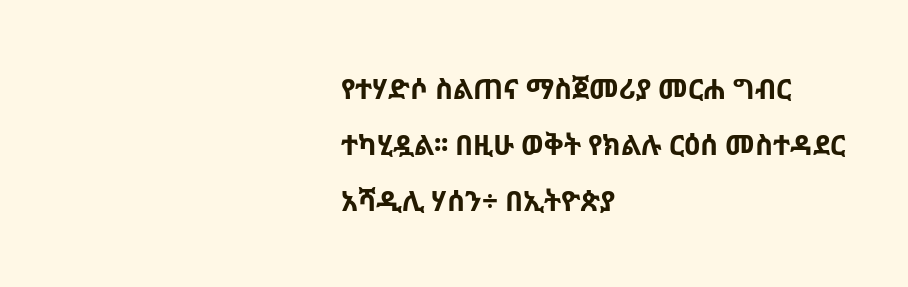የተሃድሶ ስልጠና ማስጀመሪያ መርሐ ግብር ተካሂዷል፡፡ በዚሁ ወቅት የክልሉ ርዕሰ መስተዳደር አሻዲሊ ሃሰን÷ በኢትዮጵያ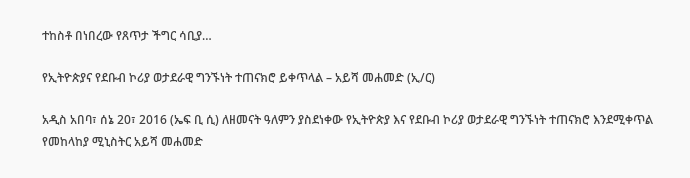ተከስቶ በነበረው የጸጥታ ችግር ሳቢያ…

የኢትዮጵያና የደቡብ ኮሪያ ወታደራዊ ግንኙነት ተጠናክሮ ይቀጥላል – አይሻ መሐመድ (ኢ/ር)

አዲስ አበባ፣ ሰኔ 20፣ 2016 (ኤፍ ቢ ሲ) ለዘመናት ዓለምን ያስደነቀው የኢትዮጵያ እና የደቡብ ኮሪያ ወታደራዊ ግንኙነት ተጠናክሮ እንደሚቀጥል የመከላከያ ሚኒስትር አይሻ መሐመድ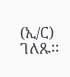(ኢ/ር) ገለጹ፡፡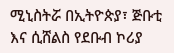ሚኒስትሯ በኢትዮጵያ፣ ጅቡቲ እና ሲሸልስ የደቡብ ኮሪያ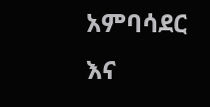አምባሳደር እና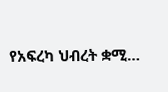የአፍረካ ህብረት ቋሚ…